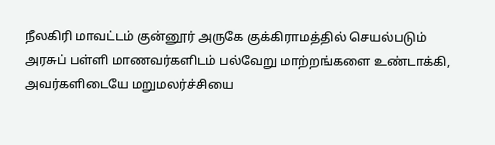நீலகிரி மாவட்டம் குன்னூர் அருகே குக்கிராமத்தில் செயல்படும் அரசுப் பள்ளி மாணவர்களிடம் பல்வேறு மாற்றங்களை உண்டாக்கி, அவர்களிடையே மறுமலர்ச்சியை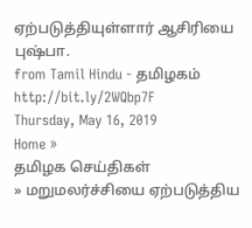ஏற்படுத்தியுள்ளார் ஆசிரியை புஷ்பா.
from Tamil Hindu - தமிழகம் http://bit.ly/2WQbp7F
Thursday, May 16, 2019
Home »
தமிழக செய்திகள்
» மறுமலர்ச்சியை ஏற்படுத்திய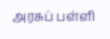அரசுப் பள்ளி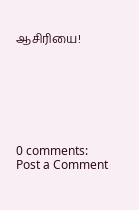ஆசிரியை!







0 comments:
Post a Comment